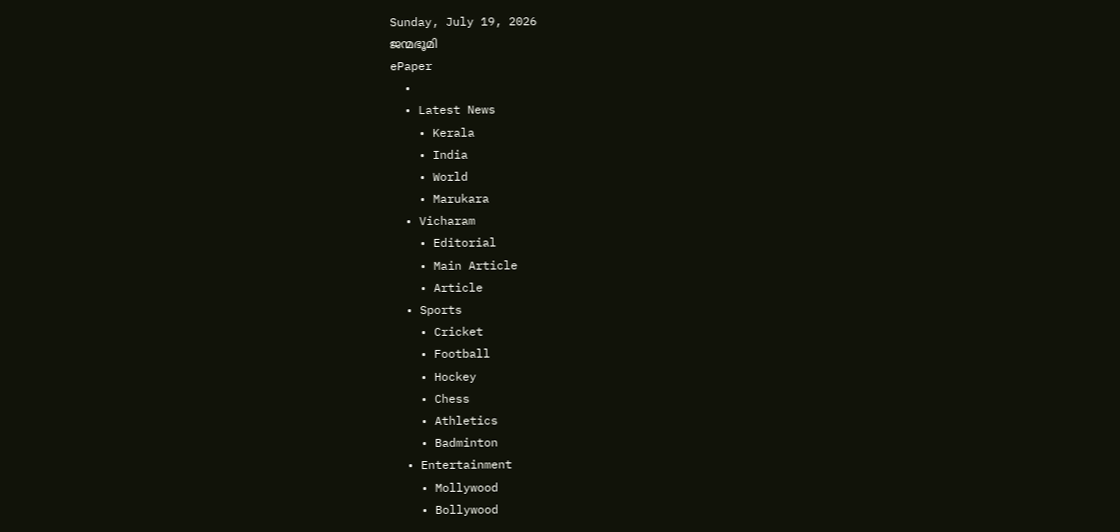Sunday, July 19, 2026
ജന്മഭൂമി
ePaper
  •
  • Latest News
    • Kerala
    • India
    • World
    • Marukara
  • Vicharam
    • Editorial
    • Main Article
    • Article
  • Sports
    • Cricket
    • Football
    • Hockey
    • Chess
    • Athletics
    • Badminton
  • Entertainment
    • Mollywood
    • Bollywood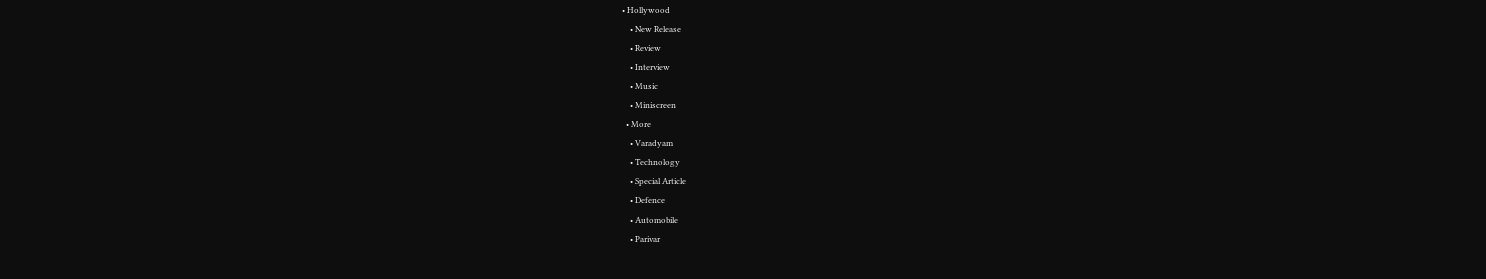• Hollywood
    • New Release
    • Review
    • Interview
    • Music
    • Miniscreen
  • More
    • Varadyam
    • Technology
    • Special Article
    • Defence
    • Automobile
    • Parivar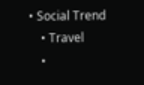• Social Trend
    • Travel
    •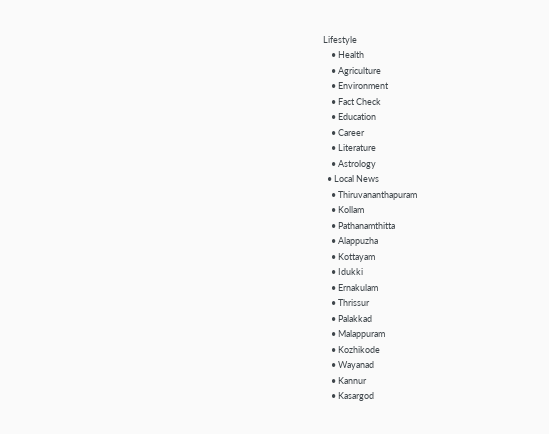Lifestyle
    • Health
    • Agriculture
    • Environment
    • Fact Check
    • Education
    • Career
    • Literature
    • Astrology
  • Local News
    • Thiruvananthapuram
    • Kollam
    • Pathanamthitta
    • Alappuzha
    • Kottayam
    • Idukki
    • Ernakulam
    • Thrissur
    • Palakkad
    • Malappuram
    • Kozhikode
    • Wayanad
    • Kannur
    • Kasargod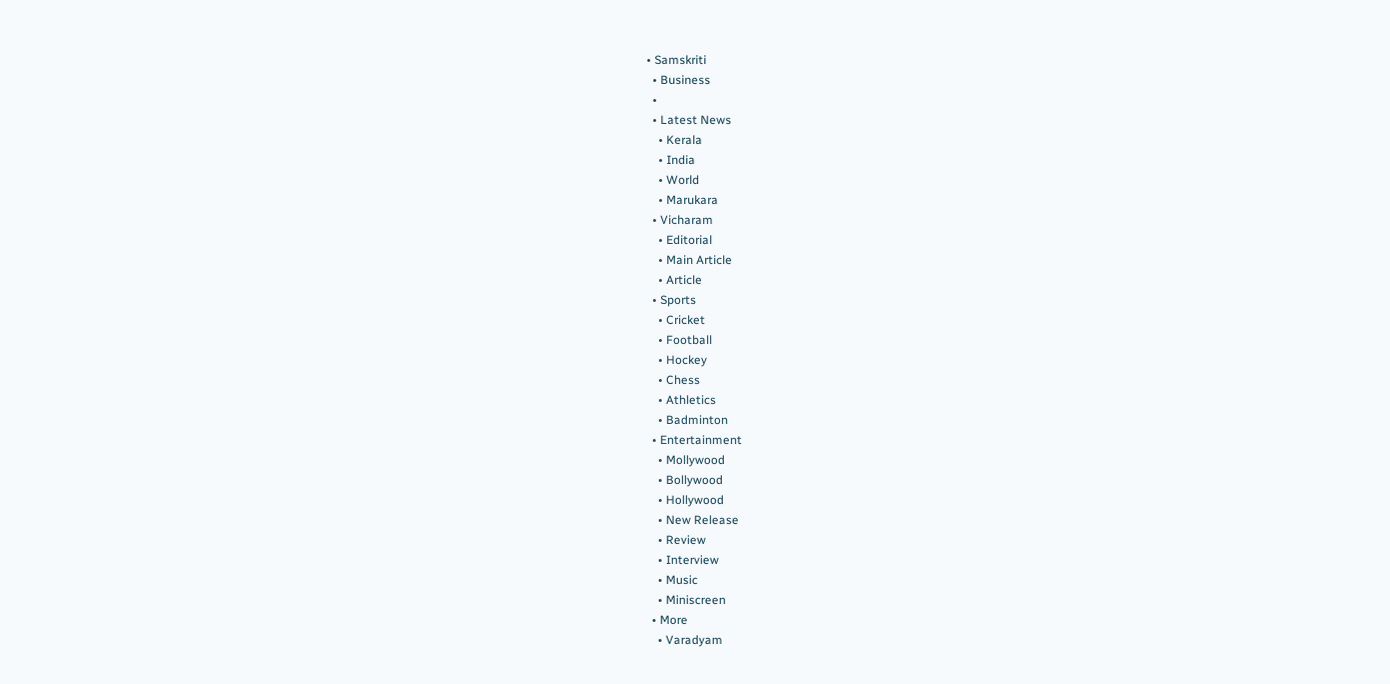• Samskriti
  • Business
  •
  • Latest News
    • Kerala
    • India
    • World
    • Marukara
  • Vicharam
    • Editorial
    • Main Article
    • Article
  • Sports
    • Cricket
    • Football
    • Hockey
    • Chess
    • Athletics
    • Badminton
  • Entertainment
    • Mollywood
    • Bollywood
    • Hollywood
    • New Release
    • Review
    • Interview
    • Music
    • Miniscreen
  • More
    • Varadyam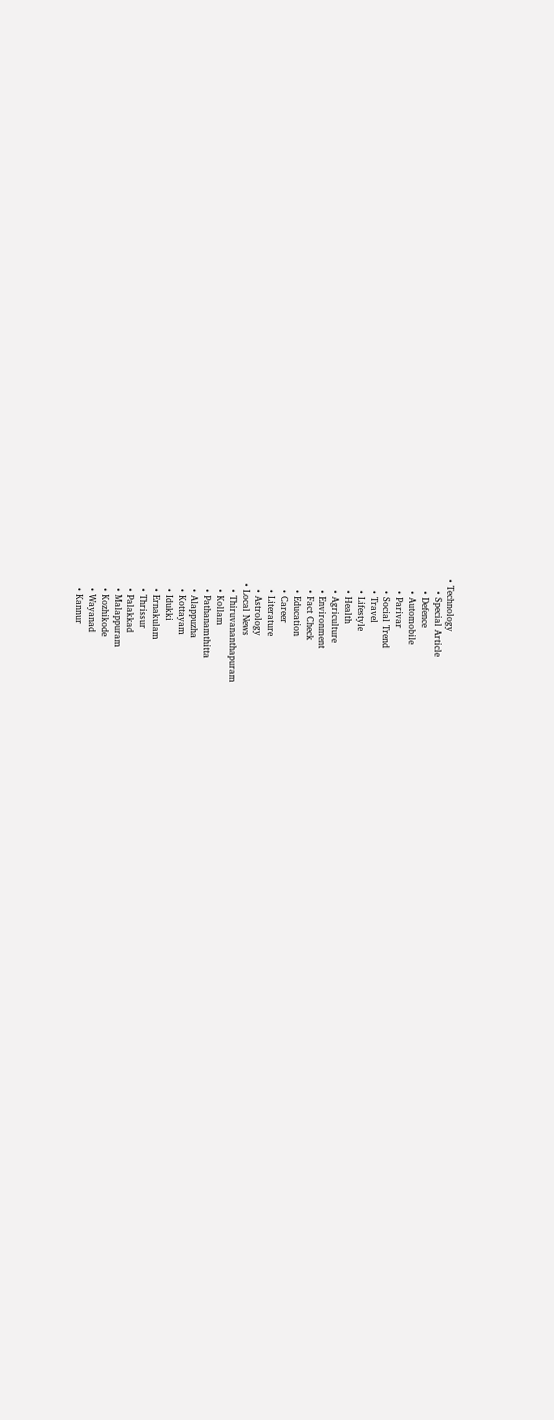• Technology
    • Special Article
    • Defence
    • Automobile
    • Parivar
    • Social Trend
    • Travel
    • Lifestyle
    • Health
    • Agriculture
    • Environment
    • Fact Check
    • Education
    • Career
    • Literature
    • Astrology
  • Local News
    • Thiruvananthapuram
    • Kollam
    • Pathanamthitta
    • Alappuzha
    • Kottayam
    • Idukki
    • Ernakulam
    • Thrissur
    • Palakkad
    • Malappuram
    • Kozhikode
    • Wayanad
    • Kannur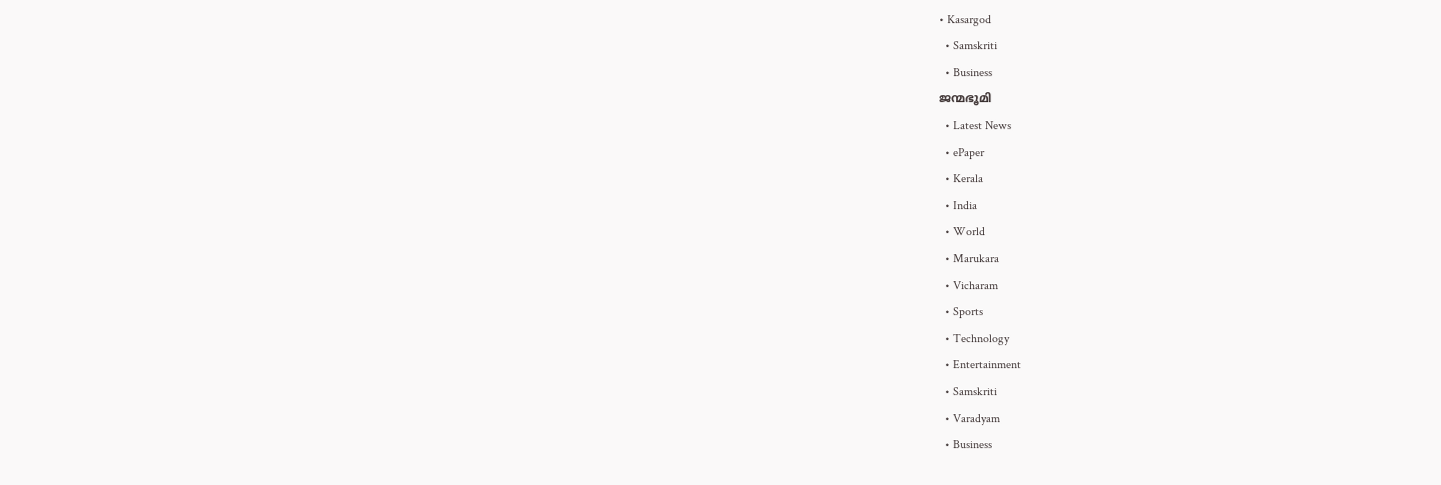• Kasargod
  • Samskriti
  • Business
ജന്മഭൂമി
  • Latest News
  • ePaper
  • Kerala
  • India
  • World
  • Marukara
  • Vicharam
  • Sports
  • Technology
  • Entertainment
  • Samskriti
  • Varadyam
  • Business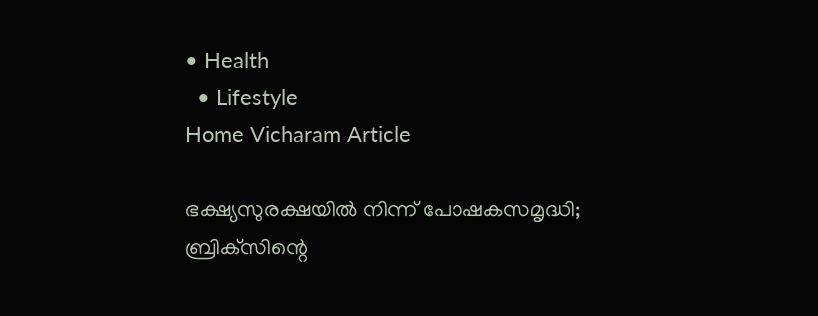• Health
  • Lifestyle
Home Vicharam Article

ഭക്ഷ്യസുരക്ഷയില്‍ നിന്ന് പോഷകസമൃദ്ധി; ബ്രിക്‌സിന്റെ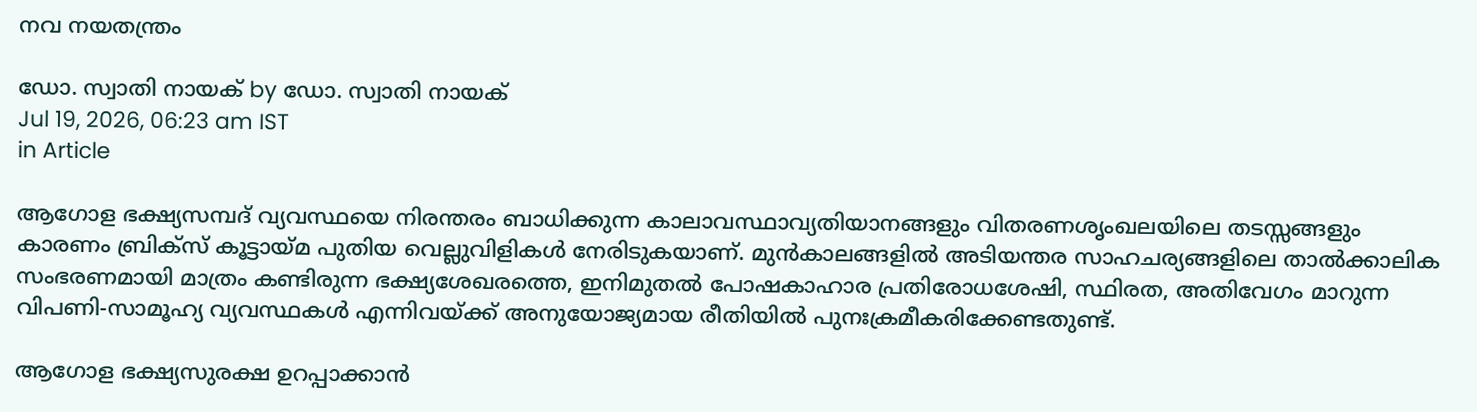നവ നയതന്ത്രം

ഡോ. സ്വാതി നായക് by ഡോ. സ്വാതി നായക്
Jul 19, 2026, 06:23 am IST
in Article

ആഗോള ഭക്ഷ്യസമ്പദ് വ്യവസ്ഥയെ നിരന്തരം ബാധിക്കുന്ന കാലാവസ്ഥാവ്യതിയാനങ്ങളും വിതരണശൃംഖലയിലെ തടസ്സങ്ങളും കാരണം ബ്രിക്സ് കൂട്ടായ്‌മ പുതിയ വെല്ലുവിളികള്‍ നേരിടുകയാണ്. മുന്‍കാലങ്ങളില്‍ അടിയന്തര സാഹചര്യങ്ങളിലെ താല്‍ക്കാലിക സംഭരണമായി മാത്രം കണ്ടിരുന്ന ഭക്ഷ്യശേഖരത്തെ, ഇനിമുതല്‍ പോഷകാഹാര പ്രതിരോധശേഷി, സ്ഥിരത, അതിവേഗം മാറുന്ന വിപണി-സാമൂഹ്യ വ്യവസ്ഥകള്‍ എന്നിവയ്‌ക്ക് അനുയോജ്യമായ രീതിയില്‍ പുനഃക്രമീകരിക്കേണ്ടതുണ്ട്.

ആഗോള ഭക്ഷ്യസുരക്ഷ ഉറപ്പാക്കാന്‍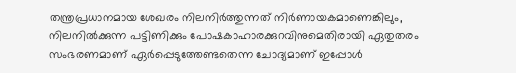തന്ത്രപ്രധാനമായ ശേഖരം നിലനിര്‍ത്തുന്നത് നിര്‍ണായകമാണെങ്കിലും, നിലനില്‍ക്കുന്ന പട്ടിണിക്കും പോഷകാഹാരക്കുറവിനുമെതിരായി ഏതുതരം സംഭരണമാണ് ഏര്‍പ്പെടുത്തേണ്ടതെന്ന ചോദ്യമാണ് ഇപ്പോള്‍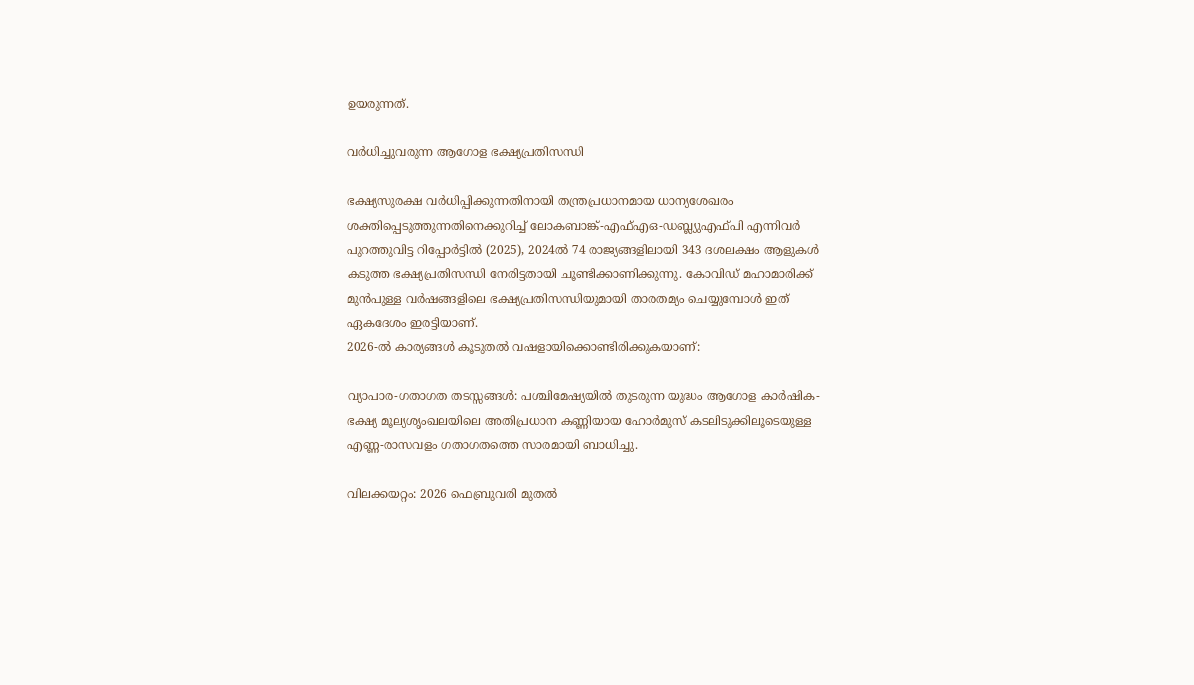ഉയരുന്നത്.

വര്‍ധിച്ചുവരുന്ന ആഗോള ഭക്ഷ്യപ്രതിസന്ധി

ഭക്ഷ്യസുരക്ഷ വര്‍ധിപ്പിക്കുന്നതിനായി തന്ത്രപ്രധാനമായ ധാന്യശേഖരം ശക്തിപ്പെടുത്തുന്നതിനെക്കുറിച്ച് ലോകബാങ്ക്-എഫ്എഒ-ഡബ്ല്യുഎഫ്പി എന്നിവര്‍ പുറത്തുവിട്ട റിപ്പോര്‍ട്ടില്‍ (2025), 2024ല്‍ 74 രാജ്യങ്ങളിലായി 343 ദശലക്ഷം ആളുകള്‍ കടുത്ത ഭക്ഷ്യപ്രതിസന്ധി നേരിട്ടതായി ചൂണ്ടിക്കാണിക്കുന്നു. കോവിഡ് മഹാമാരിക്ക് മുന്‍പുള്ള വര്‍ഷങ്ങളിലെ ഭക്ഷ്യപ്രതിസന്ധിയുമായി താരതമ്യം ചെയ്യുമ്പോള്‍ ഇത് ഏകദേശം ഇരട്ടിയാണ്.
2026-ല്‍ കാര്യങ്ങള്‍ കൂടുതല്‍ വഷളായിക്കൊണ്ടിരിക്കുകയാണ്:

വ്യാപാര-ഗതാഗത തടസ്സങ്ങള്‍: പശ്ചിമേഷ്യയില്‍ തുടരുന്ന യുദ്ധം ആഗോള കാര്‍ഷിക-ഭക്ഷ്യ മൂല്യശൃംഖലയിലെ അതിപ്രധാന കണ്ണിയായ ഹോര്‍മുസ് കടലിടുക്കിലൂടെയുള്ള എണ്ണ-രാസവളം ഗതാഗതത്തെ സാരമായി ബാധിച്ചു.

വിലക്കയറ്റം: 2026 ഫെബ്രുവരി മുതല്‍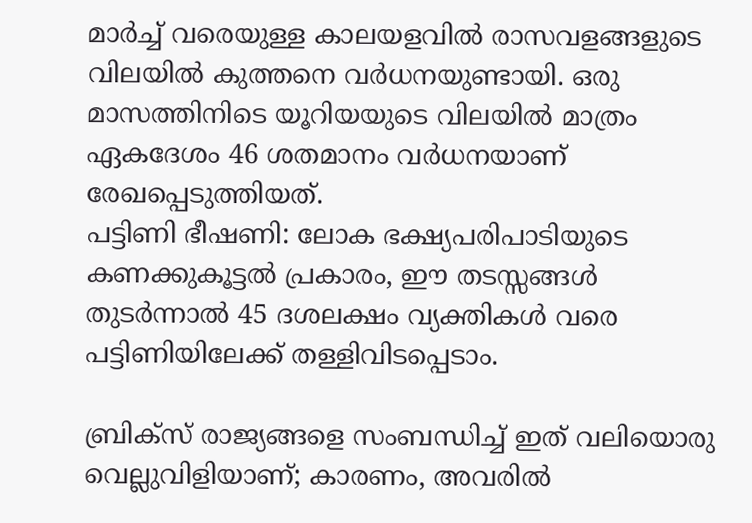മാര്‍ച്ച് വരെയുള്ള കാലയളവില്‍ രാസവളങ്ങളുടെ വിലയില്‍ കുത്തനെ വര്‍ധനയുണ്ടായി. ഒരു മാസത്തിനിടെ യൂറിയയുടെ വിലയില്‍ മാത്രം ഏകദേശം 46 ശതമാനം വര്‍ധനയാണ് രേഖപ്പെടുത്തിയത്.
പട്ടിണി ഭീഷണി: ലോക ഭക്ഷ്യപരിപാടിയുടെ കണക്കുകൂട്ടല്‍ പ്രകാരം, ഈ തടസ്സങ്ങള്‍ തുടര്‍ന്നാല്‍ 45 ദശലക്ഷം വ്യക്തികള്‍ വരെ പട്ടിണിയിലേക്ക് തള്ളിവിടപ്പെടാം.

ബ്രിക്സ് രാജ്യങ്ങളെ സംബന്ധിച്ച് ഇത് വലിയൊരു വെല്ലുവിളിയാണ്; കാരണം, അവരില്‍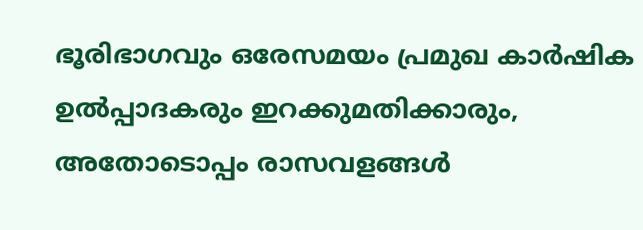ഭൂരിഭാഗവും ഒരേസമയം പ്രമുഖ കാര്‍ഷിക ഉല്‍പ്പാദകരും ഇറക്കുമതിക്കാരും, അതോടൊപ്പം രാസവളങ്ങള്‍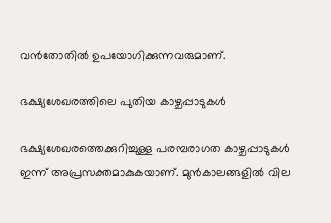വന്‍തോതില്‍ ഉപയോഗിക്കുന്നവരുമാണ്.

ഭക്ഷ്യശേഖരത്തിലെ പുതിയ കാഴ്ചപ്പാടുകള്‍

ഭക്ഷ്യശേഖരത്തെക്കുറിച്ചുള്ള പരമ്പരാഗത കാഴ്ചപ്പാടുകള്‍ ഇന്ന് അപ്രസക്തമാകുകയാണ്. മുന്‍കാലങ്ങളില്‍ വില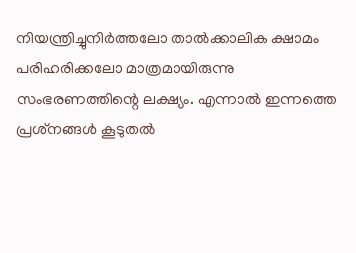നിയന്ത്രിച്ചുനിര്‍ത്തലോ താല്‍ക്കാലിക ക്ഷാമം പരിഹരിക്കലോ മാത്രമായിരുന്നു സംഭരണത്തിന്റെ ലക്ഷ്യം. എന്നാല്‍ ഇന്നത്തെ പ്രശ്‌നങ്ങള്‍ കൂടുതല്‍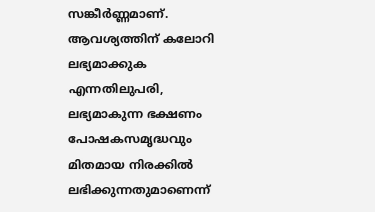സങ്കീര്‍ണ്ണമാണ്. ആവശ്യത്തിന് കലോറി ലഭ്യമാക്കുക എന്നതിലുപരി, ലഭ്യമാകുന്ന ഭക്ഷണം പോഷകസമൃദ്ധവും മിതമായ നിരക്കില്‍ ലഭിക്കുന്നതുമാണെന്ന്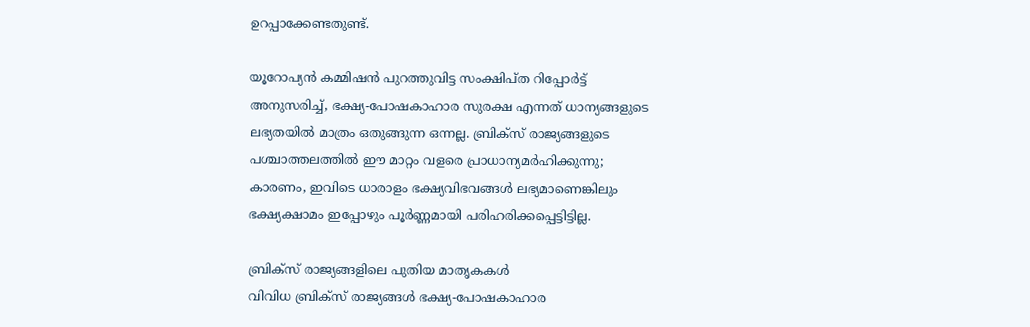ഉറപ്പാക്കേണ്ടതുണ്ട്.

യൂറോപ്യന്‍ കമ്മിഷന്‍ പുറത്തുവിട്ട സംക്ഷിപ്ത റിപ്പോര്‍ട്ട് അനുസരിച്ച്, ഭക്ഷ്യ-പോഷകാഹാര സുരക്ഷ എന്നത് ധാന്യങ്ങളുടെ ലഭ്യതയില്‍ മാത്രം ഒതുങ്ങുന്ന ഒന്നല്ല. ബ്രിക്സ് രാജ്യങ്ങളുടെ പശ്ചാത്തലത്തില്‍ ഈ മാറ്റം വളരെ പ്രാധാന്യമര്‍ഹിക്കുന്നു; കാരണം, ഇവിടെ ധാരാളം ഭക്ഷ്യവിഭവങ്ങള്‍ ലഭ്യമാണെങ്കിലും ഭക്ഷ്യക്ഷാമം ഇപ്പോഴും പൂര്‍ണ്ണമായി പരിഹരിക്കപ്പെട്ടിട്ടില്ല.

ബ്രിക്സ് രാജ്യങ്ങളിലെ പുതിയ മാതൃകകള്‍
വിവിധ ബ്രിക്സ് രാജ്യങ്ങള്‍ ഭക്ഷ്യ-പോഷകാഹാര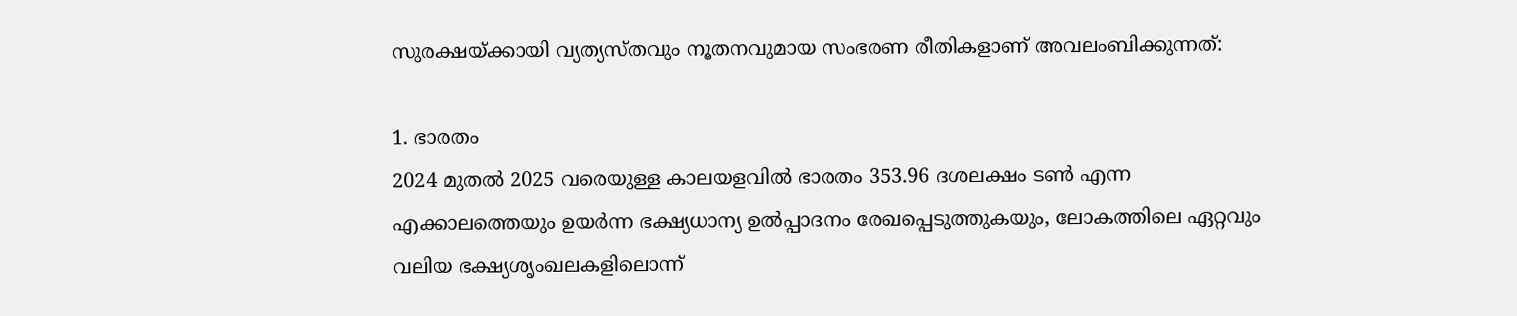സുരക്ഷയ്‌ക്കായി വ്യത്യസ്തവും നൂതനവുമായ സംഭരണ രീതികളാണ് അവലംബിക്കുന്നത്:

1. ഭാരതം
2024 മുതല്‍ 2025 വരെയുള്ള കാലയളവില്‍ ഭാരതം 353.96 ദശലക്ഷം ടണ്‍ എന്ന എക്കാലത്തെയും ഉയര്‍ന്ന ഭക്ഷ്യധാന്യ ഉല്‍പ്പാദനം രേഖപ്പെടുത്തുകയും, ലോകത്തിലെ ഏറ്റവും വലിയ ഭക്ഷ്യശൃംഖലകളിലൊന്ന്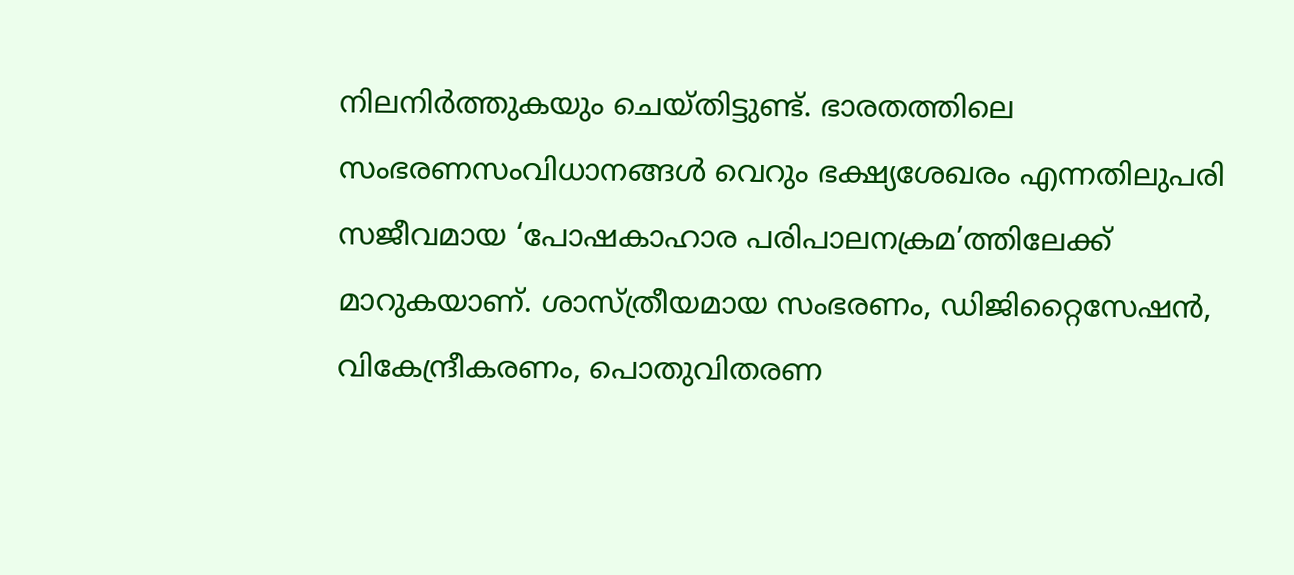നിലനിര്‍ത്തുകയും ചെയ്തിട്ടുണ്ട്. ഭാരതത്തിലെ സംഭരണസംവിധാനങ്ങള്‍ വെറും ഭക്ഷ്യശേഖരം എന്നതിലുപരി സജീവമായ ‘പോഷകാഹാര പരിപാലനക്രമ’ത്തിലേക്ക് മാറുകയാണ്. ശാസ്ത്രീയമായ സംഭരണം, ഡിജിറ്റൈസേഷന്‍, വികേന്ദ്രീകരണം, പൊതുവിതരണ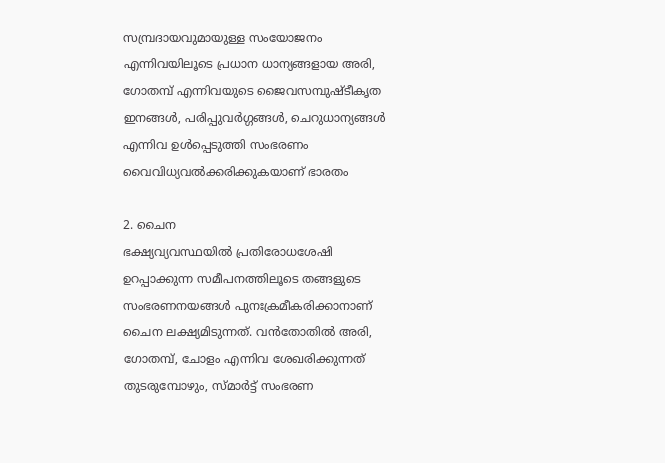സമ്പ്രദായവുമായുള്ള സംയോജനം എന്നിവയിലൂടെ പ്രധാന ധാന്യങ്ങളായ അരി, ഗോതമ്പ് എന്നിവയുടെ ജൈവസമ്പുഷ്ടീകൃത ഇനങ്ങള്‍, പരിപ്പുവര്‍ഗ്ഗങ്ങള്‍, ചെറുധാന്യങ്ങള്‍ എന്നിവ ഉള്‍പ്പെടുത്തി സംഭരണം വൈവിധ്യവല്‍ക്കരിക്കുകയാണ് ഭാരതം

2. ചൈന
ഭക്ഷ്യവ്യവസ്ഥയില്‍ പ്രതിരോധശേഷി ഉറപ്പാക്കുന്ന സമീപനത്തിലൂടെ തങ്ങളുടെ സംഭരണനയങ്ങള്‍ പുനഃക്രമീകരിക്കാനാണ് ചൈന ലക്ഷ്യമിടുന്നത്. വന്‍തോതില്‍ അരി, ഗോതമ്പ്, ചോളം എന്നിവ ശേഖരിക്കുന്നത് തുടരുമ്പോഴും, സ്മാര്‍ട്ട് സംഭരണ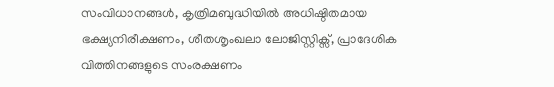സംവിധാനങ്ങള്‍, കൃത്രിമബുദ്ധിയില്‍ അധിഷ്ഠിതമായ ഭക്ഷ്യനിരീക്ഷണം, ശീതശൃംഖലാ ലോജിസ്റ്റിക്സ്, പ്രാദേശിക വിത്തിനങ്ങളുടെ സംരക്ഷണം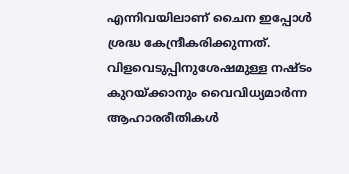എന്നിവയിലാണ് ചൈന ഇപ്പോള്‍ ശ്രദ്ധ കേന്ദ്രീകരിക്കുന്നത്. വിളവെടുപ്പിനുശേഷമുള്ള നഷ്ടം കുറയ്‌ക്കാനും വൈവിധ്യമാര്‍ന്ന ആഹാരരീതികള്‍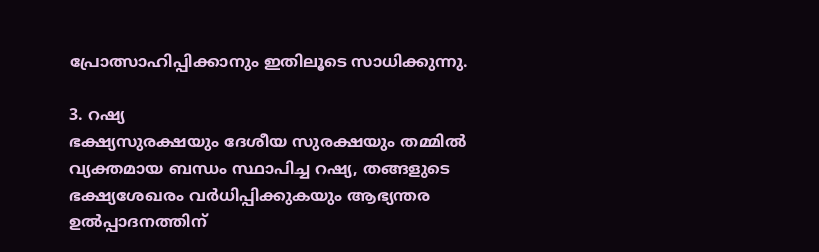പ്രോത്സാഹിപ്പിക്കാനും ഇതിലൂടെ സാധിക്കുന്നു.

3. റഷ്യ
ഭക്ഷ്യസുരക്ഷയും ദേശീയ സുരക്ഷയും തമ്മില്‍ വ്യക്തമായ ബന്ധം സ്ഥാപിച്ച റഷ്യ, തങ്ങളുടെ ഭക്ഷ്യശേഖരം വര്‍ധിപ്പിക്കുകയും ആഭ്യന്തര ഉല്‍പ്പാദനത്തിന്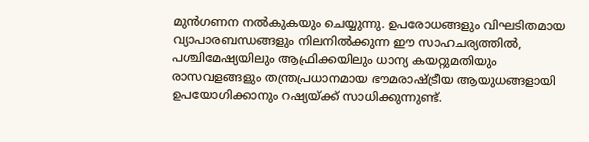മുന്‍ഗണന നല്‍കുകയും ചെയ്യുന്നു. ഉപരോധങ്ങളും വിഘടിതമായ വ്യാപാരബന്ധങ്ങളും നിലനില്‍ക്കുന്ന ഈ സാഹചര്യത്തില്‍, പശ്ചിമേഷ്യയിലും ആഫ്രിക്കയിലും ധാന്യ കയറ്റുമതിയും രാസവളങ്ങളും തന്ത്രപ്രധാനമായ ഭൗമരാഷ്‌ട്രീയ ആയുധങ്ങളായി ഉപയോഗിക്കാനും റഷ്യയ്‌ക്ക് സാധിക്കുന്നുണ്ട്.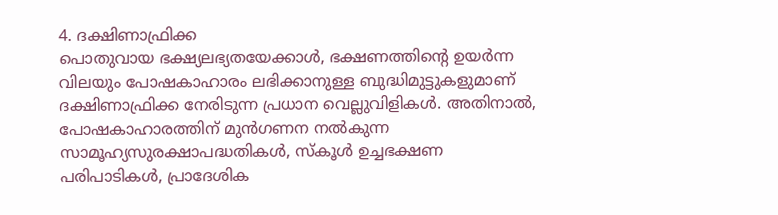4. ദക്ഷിണാഫ്രിക്ക
പൊതുവായ ഭക്ഷ്യലഭ്യതയേക്കാള്‍, ഭക്ഷണത്തിന്റെ ഉയര്‍ന്ന വിലയും പോഷകാഹാരം ലഭിക്കാനുള്ള ബുദ്ധിമുട്ടുകളുമാണ് ദക്ഷിണാഫ്രിക്ക നേരിടുന്ന പ്രധാന വെല്ലുവിളികള്‍. അതിനാല്‍, പോഷകാഹാരത്തിന് മുന്‍ഗണന നല്‍കുന്ന സാമൂഹ്യസുരക്ഷാപദ്ധതികള്‍, സ്‌കൂള്‍ ഉച്ചഭക്ഷണ പരിപാടികള്‍, പ്രാദേശിക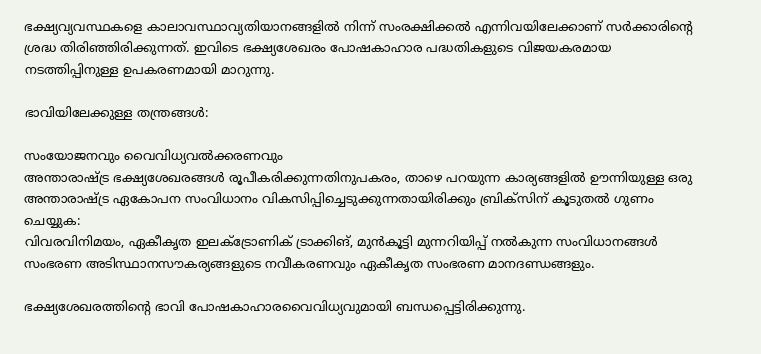ഭക്ഷ്യവ്യവസ്ഥകളെ കാലാവസ്ഥാവ്യതിയാനങ്ങളില്‍ നിന്ന് സംരക്ഷിക്കല്‍ എന്നിവയിലേക്കാണ് സര്‍ക്കാരിന്റെ ശ്രദ്ധ തിരിഞ്ഞിരിക്കുന്നത്. ഇവിടെ ഭക്ഷ്യശേഖരം പോഷകാഹാര പദ്ധതികളുടെ വിജയകരമായ നടത്തിപ്പിനുള്ള ഉപകരണമായി മാറുന്നു.

ഭാവിയിലേക്കുള്ള തന്ത്രങ്ങള്‍:

സംയോജനവും വൈവിധ്യവല്‍ക്കരണവും
അന്താരാഷ്‌ട്ര ഭക്ഷ്യശേഖരങ്ങള്‍ രൂപീകരിക്കുന്നതിനുപകരം, താഴെ പറയുന്ന കാര്യങ്ങളില്‍ ഊന്നിയുള്ള ഒരു അന്താരാഷ്‌ട്ര ഏകോപന സംവിധാനം വികസിപ്പിച്ചെടുക്കുന്നതായിരിക്കും ബ്രിക്സിന് കൂടുതല്‍ ഗുണം ചെയ്യുക:
വിവരവിനിമയം, ഏകീകൃത ഇലക്ട്രോണിക് ട്രാക്കിങ്, മുന്‍കൂട്ടി മുന്നറിയിപ്പ് നല്‍കുന്ന സംവിധാനങ്ങള്‍
സംഭരണ അടിസ്ഥാനസൗകര്യങ്ങളുടെ നവീകരണവും ഏകീകൃത സംഭരണ മാനദണ്ഡങ്ങളും.

ഭക്ഷ്യശേഖരത്തിന്റെ ഭാവി പോഷകാഹാരവൈവിധ്യവുമായി ബന്ധപ്പെട്ടിരിക്കുന്നു.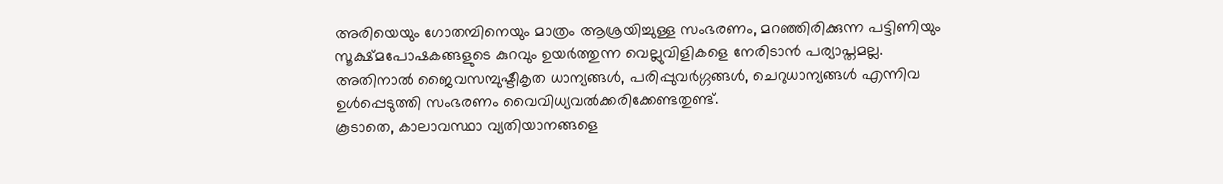അരിയെയും ഗോതമ്പിനെയും മാത്രം ആശ്രയിച്ചുള്ള സംഭരണം, മറഞ്ഞിരിക്കുന്ന പട്ടിണിയും സൂക്ഷ്മപോഷകങ്ങളുടെ കുറവും ഉയര്‍ത്തുന്ന വെല്ലുവിളികളെ നേരിടാന്‍ പര്യാപ്തമല്ല. അതിനാല്‍ ജൈവസമ്പുഷ്ടീകൃത ധാന്യങ്ങള്‍, പരിപ്പുവര്‍ഗ്ഗങ്ങള്‍, ചെറുധാന്യങ്ങള്‍ എന്നിവ ഉള്‍പ്പെടുത്തി സംഭരണം വൈവിധ്യവല്‍ക്കരിക്കേണ്ടതുണ്ട്.
കൂടാതെ, കാലാവസ്ഥാ വ്യതിയാനങ്ങളെ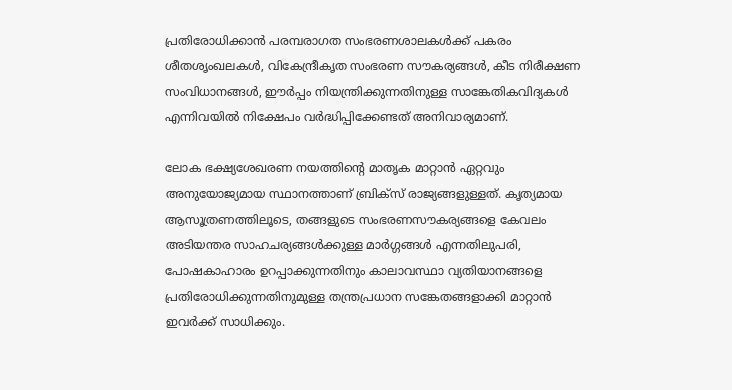പ്രതിരോധിക്കാന്‍ പരമ്പരാഗത സംഭരണശാലകള്‍ക്ക് പകരം ശീതശൃംഖലകള്‍, വികേന്ദ്രീകൃത സംഭരണ സൗകര്യങ്ങള്‍, കീട നിരീക്ഷണ സംവിധാനങ്ങള്‍, ഈര്‍പ്പം നിയന്ത്രിക്കുന്നതിനുള്ള സാങ്കേതികവിദ്യകള്‍ എന്നിവയില്‍ നിക്ഷേപം വര്‍ദ്ധിപ്പിക്കേണ്ടത് അനിവാര്യമാണ്.

ലോക ഭക്ഷ്യശേഖരണ നയത്തിന്റെ മാതൃക മാറ്റാന്‍ ഏറ്റവും അനുയോജ്യമായ സ്ഥാനത്താണ് ബ്രിക്സ് രാജ്യങ്ങളുള്ളത്. കൃത്യമായ ആസൂത്രണത്തിലൂടെ, തങ്ങളുടെ സംഭരണസൗകര്യങ്ങളെ കേവലം അടിയന്തര സാഹചര്യങ്ങള്‍ക്കുള്ള മാര്‍ഗ്ഗങ്ങള്‍ എന്നതിലുപരി, പോഷകാഹാരം ഉറപ്പാക്കുന്നതിനും കാലാവസ്ഥാ വ്യതിയാനങ്ങളെ പ്രതിരോധിക്കുന്നതിനുമുള്ള തന്ത്രപ്രധാന സങ്കേതങ്ങളാക്കി മാറ്റാന്‍ ഇവര്‍ക്ക് സാധിക്കും.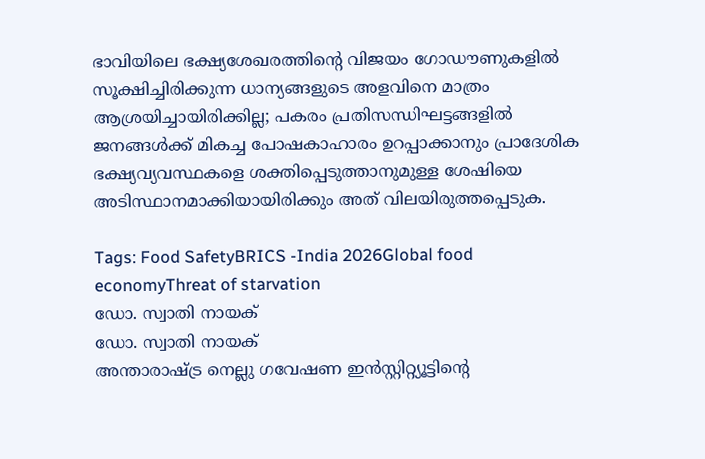ഭാവിയിലെ ഭക്ഷ്യശേഖരത്തിന്റെ വിജയം ഗോഡൗണുകളില്‍ സൂക്ഷിച്ചിരിക്കുന്ന ധാന്യങ്ങളുടെ അളവിനെ മാത്രം ആശ്രയിച്ചായിരിക്കില്ല; പകരം പ്രതിസന്ധിഘട്ടങ്ങളില്‍ ജനങ്ങള്‍ക്ക് മികച്ച പോഷകാഹാരം ഉറപ്പാക്കാനും പ്രാദേശിക ഭക്ഷ്യവ്യവസ്ഥകളെ ശക്തിപ്പെടുത്താനുമുള്ള ശേഷിയെ അടിസ്ഥാനമാക്കിയായിരിക്കും അത് വിലയിരുത്തപ്പെടുക.

Tags: Food SafetyBRICS -India 2026Global food economyThreat of starvation
ഡോ. സ്വാതി നായക്
ഡോ. സ്വാതി നായക്
അന്താരാഷ്ട്ര നെല്ലു ഗവേഷണ ഇന്‍സ്റ്റിറ്റ്യൂട്ടിന്റെ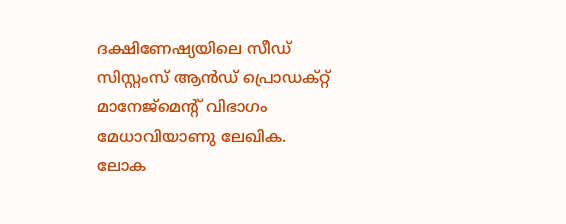ദക്ഷിണേഷ്യയിലെ സീഡ് സിസ്റ്റംസ് ആന്‍ഡ് പ്രൊഡക്റ്റ് മാനേജ്‌മെന്റ് വിഭാഗം മേധാവിയാണു ലേഖിക. ലോക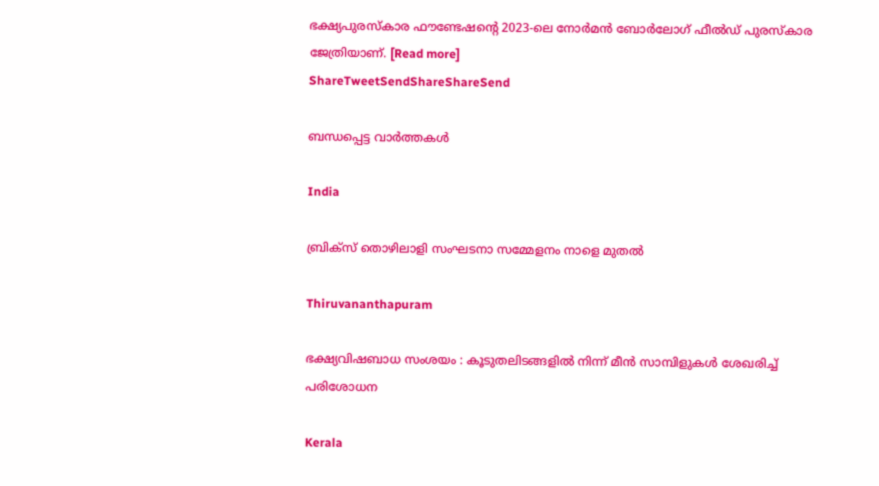ഭക്ഷ്യപുരസ്‌കാര ഫൗണ്ടേഷന്റെ 2023-ലെ നോര്‍മന്‍ ബോര്‍ലോഗ് ഫീല്‍ഡ് പുരസ്‌കാര ജേത്രിയാണ്. [Read more]
ShareTweetSendShareShareSend

ബന്ധപ്പെട്ട വാര്‍ത്തകള്‍

India

ബ്രിക്സ് തൊഴിലാളി സംഘടനാ സമ്മേളനം നാളെ മുതല്‍

Thiruvananthapuram

ഭക്ഷ്യവിഷബാധ സംശയം : കൂടുതലിടങ്ങളില്‍ നിന്ന് മീന്‍ സാമ്പിളുകള്‍ ശേഖരിച്ച് പരിശോധന

Kerala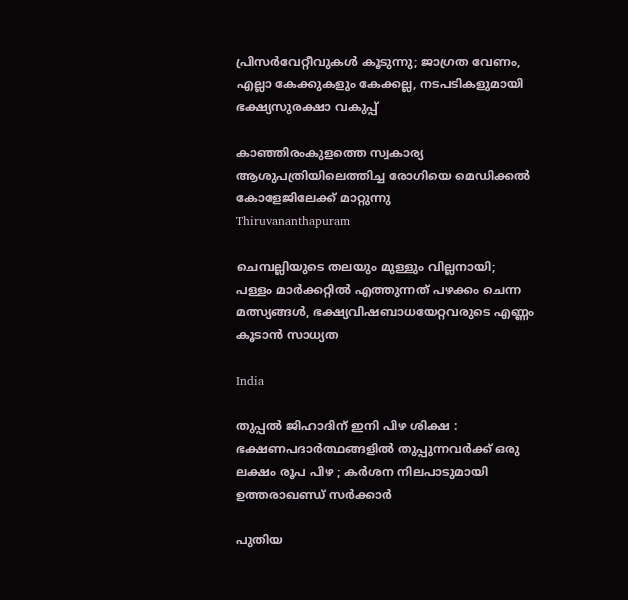പ്രിസര്‍വേറ്റീവുകള്‍ കൂടുന്നു; ജാഗ്രത വേണം, എല്ലാ കേക്കുകളും കേക്കല്ല, നടപടികളുമായി ഭക്ഷ്യസുരക്ഷാ വകുപ്പ്

കാഞ്ഞിരംകുളത്തെ സ്വകാര്യ ആശുപത്രിയിലെത്തിച്ച രോഗിയെ മെഡിക്കല്‍ കോളേജിലേക്ക് മാറ്റുന്നു
Thiruvananthapuram

ചെമ്പല്ലിയുടെ തലയും മുള്ളും വില്ലനായി; പള്ളം മാര്‍ക്കറ്റില്‍ എത്തുന്നത് പഴക്കം ചെന്ന മത്സ്യങ്ങൾ, ഭക്ഷ്യവിഷബാധയേറ്റവരുടെ എണ്ണം കൂടാൻ സാധ്യത

India

തുപ്പൽ ജിഹാദിന് ഇനി പിഴ ശിക്ഷ : ഭക്ഷണപദാർത്ഥങ്ങളിൽ തുപ്പുന്നവർക്ക് ഒരു ലക്ഷം രൂപ പിഴ ; കർശന നിലപാടുമായി ഉത്തരാഖണ്ഡ് സർക്കാർ

പുതിയ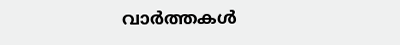വാര്‍ത്തകള്‍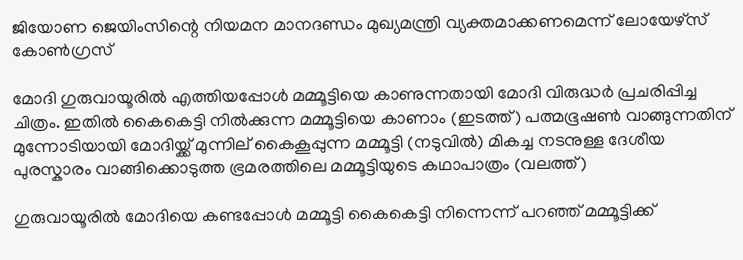ജിയോണ ജെയിംസിന്റെ നിയമന മാനദണ്ഡം മുഖ്യമന്ത്രി വ്യക്തമാക്കണമെന്ന് ലോയേഴ്‌സ് കോണ്‍ഗ്രസ്

മോദി ഗുരുവായൂരില്‍ എത്തിയപ്പോള്‍ മമ്മൂട്ടിയെ കാണുന്നതായി മോദി വിരുദ്ധര്‍ പ്രചരിപ്പിച്ച ചിത്രം. ഇതില്‍ കൈകെട്ടി നില്‍ക്കുന്ന മമ്മൂട്ടിയെ കാണാം (ഇടത്ത്) പത്മഭൂഷണ്‍ വാങ്ങുന്നതിന് മുന്നോടിയായി മോദിയ്ക്ക് മുന്നില‍് കൈകൂപ്പുന്ന മമ്മൂട്ടി (നടുവില്‍) മികച്ച നടനുള്ള ദേശീയ പുരസ്കാരം വാങ്ങിക്കൊടുത്ത ഭ്രമരത്തിലെ മമ്മൂട്ടിയുടെ കഥാപാത്രം (വലത്ത്)

ഗുരുവായൂരില്‍ മോദിയെ കണ്ടപ്പോള്‍ മമ്മൂട്ടി കൈകെട്ടി നിന്നെന്ന് പറഞ്ഞ് മമ്മൂട്ടിക്ക്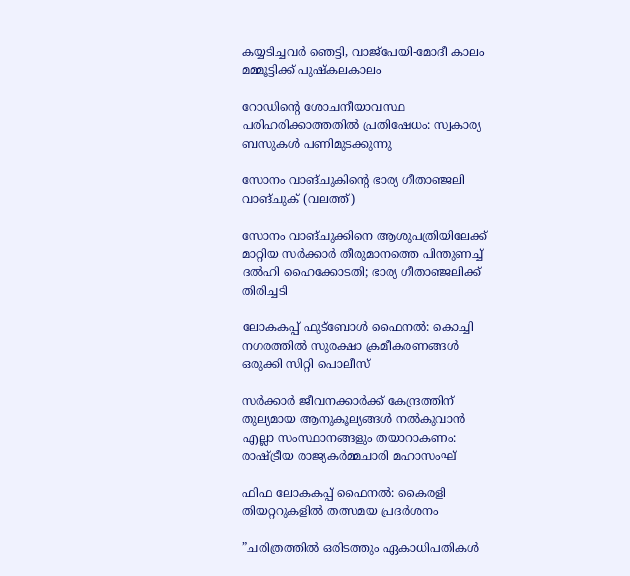കയ്യടിച്ചവര്‍ ഞെട്ടി, വാജ്പേയി-മോദീ കാലം മമ്മൂട്ടിക്ക് പുഷ്കലകാലം

റോഡിന്റെ ശോചനീയാവസ്ഥ പരിഹരിക്കാത്തതില്‍ പ്രതിഷേധം: സ്വകാര്യ ബസുകള്‍ പണിമുടക്കുന്നു

സോനം വാങ്ചുകിന്‍റെ ഭാര്യ ഗീതാഞ്ജലി വാങ്ചുക് (വലത്ത്)

സോനം വാങ്ചുക്കിനെ ആശുപത്രിയിലേക്ക് മാറ്റിയ സര്‍ക്കാര്‍ തീരുമാനത്തെ പിന്തുണച്ച് ദൽഹി ഹൈക്കോടതി; ഭാര്യ ഗീതാഞ്ജലിക്ക് തിരിച്ചടി

ലോകകപ്പ് ഫുട്‌ബോള്‍ ഫൈനല്‍: കൊച്ചി നഗരത്തില്‍ സുരക്ഷാ ക്രമീകരണങ്ങള്‍ ഒരുക്കി സിറ്റി പൊലീസ്

സര്‍ക്കാര്‍ ജീവനക്കാര്‍ക്ക് കേന്ദ്രത്തിന് തുല്യമായ ആനുകൂല്യങ്ങള്‍ നല്‍കുവാന്‍ എല്ലാ സംസ്ഥാനങ്ങളും തയാറാകണം: രാഷ്‌ട്രീയ രാജ്യകര്‍മ്മചാരി മഹാസംഘ്

ഫിഫ ലോകകപ്പ് ഫൈനൽ: കൈരളി തിയറ്ററുകളിൽ തത്സമയ പ്രദർശനം

”ചരിത്രത്തിൽ ഒരിടത്തും ഏകാധിപതികൾ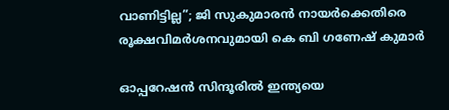വാണിട്ടില്ല”; ജി സുകുമാരൻ നായർക്കെതിരെ രൂക്ഷവിമർശനവുമായി കെ ബി ഗണേഷ് കുമാർ

ഓപ്പറേഷൻ സിന്ദൂരിൽ ഇന്ത്യയെ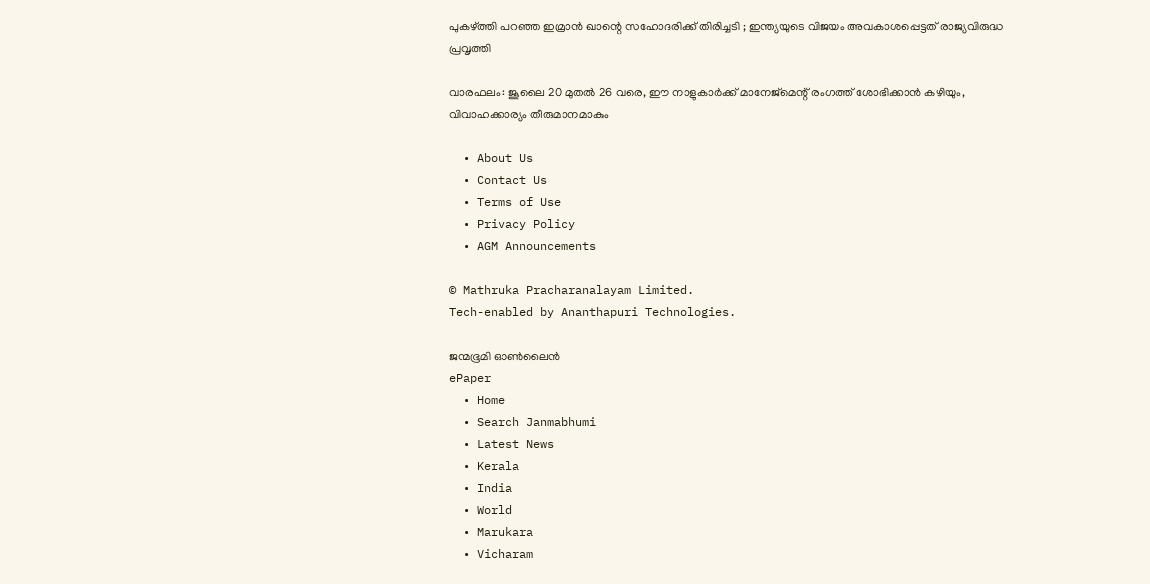പുകഴ്‌ത്തി പറഞ്ഞ ഇമ്രാൻ ഖാന്റെ സഹോദരിക്ക് തിരിച്ചടി ; ഇന്ത്യയുടെ വിജയം അവകാശപ്പെട്ടത് രാജ്യവിരുദ്ധ പ്രവൃത്തി

വാരഫലം: ജൂലൈ 20 മുതല്‍ 26 വരെ, ഈ നാളുകാര്‍ക്ക് മാനേജ്മെന്റ് രംഗത്ത് ശോഭിക്കാന്‍ കഴിയും, വിവാഹക്കാര്യം തീരുമാനമാകും

  • About Us
  • Contact Us
  • Terms of Use
  • Privacy Policy
  • AGM Announcements

© Mathruka Pracharanalayam Limited.
Tech-enabled by Ananthapuri Technologies.

ജന്മഭൂമി ഓണ്‍ലൈന്‍
ePaper
  • Home
  • Search Janmabhumi
  • Latest News
  • Kerala
  • India
  • World
  • Marukara
  • Vicharam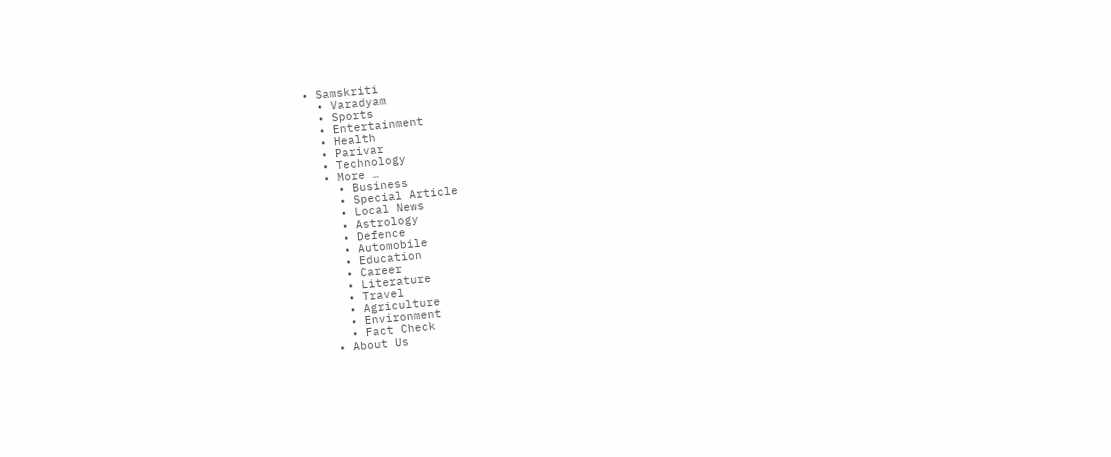• Samskriti
  • Varadyam
  • Sports
  • Entertainment
  • Health
  • Parivar
  • Technology
  • More …
    • Business
    • Special Article
    • Local News
    • Astrology
    • Defence
    • Automobile
    • Education
    • Career
    • Literature
    • Travel
    • Agriculture
    • Environment
    • Fact Check
  • About Us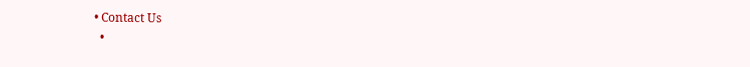• Contact Us
  •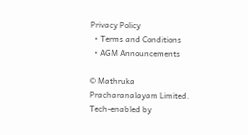Privacy Policy
  • Terms and Conditions
  • AGM Announcements

© Mathruka Pracharanalayam Limited.
Tech-enabled by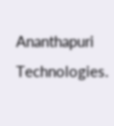Ananthapuri Technologies.